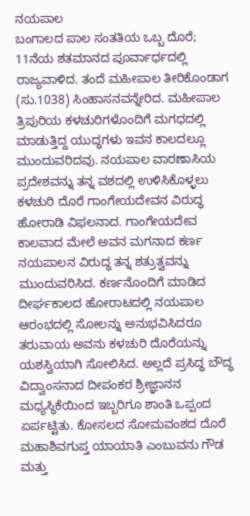ನಯಪಾಲ
ಬಂಗಾಲದ ಪಾಲ ಸಂತತಿಯ ಒಬ್ಬ ದೊರೆ; 11ನೆಯ ಶತಮಾನದ ಪೂರ್ವಾರ್ಧದಲ್ಲಿ ರಾಜ್ಯವಾಳಿದ. ತಂದೆ ಮಹೀಪಾಲ ತೀರಿಕೊಂಡಾಗ (ಸು.1038) ಸಿಂಹಾಸನವನ್ನೇರಿದ. ಮಹೀಪಾಲ ತ್ರಿಪುರಿಯ ಕಳಚುರಿಗಳೊಂದಿಗೆ ಮಗಧದಲ್ಲಿ ಮಾಡುತ್ತಿದ್ದ ಯುದ್ಧಗಳು ಇವನ ಕಾಲದಲ್ಲೂ ಮುಂದುವರಿದವು. ನಯಪಾಲ ವಾರಣಾಸಿಯ ಪ್ರದೇಶವನ್ನು ತನ್ನ ವಶದಲ್ಲಿ ಉಳಿಸಿಕೊಳ್ಳಲು ಕಳಚುರಿ ದೊರೆ ಗಾಂಗೇಯದೇವನ ವಿರುದ್ಧ ಹೋರಾಡಿ ವಿಫಲನಾದ. ಗಾಂಗೇಯದೇವ ಕಾಲವಾದ ಮೇಲೆ ಅವನ ಮಗನಾದ ಕರ್ಣ ನಯಪಾಲನ ವಿರುದ್ಧ ತನ್ನ ಶತ್ರುತ್ವವನ್ನು ಮುಂದುವರಿಸಿದ. ಕರ್ಣನೊಂದಿಗೆ ಮಾಡಿದ ದೀರ್ಘಕಾಲದ ಹೋರಾಟದಲ್ಲಿ ನಯಪಾಲ ಆರಂಭದಲ್ಲಿ ಸೋಲನ್ನು ಅನುಭವಿಸಿದರೂ ತರುವಾಯ ಅವನು ಕಳಚುರಿ ದೊರೆಯನ್ನು ಯಶಸ್ವಿಯಾಗಿ ಸೋಲಿಸಿದ. ಅಲ್ಲದೆ ಪ್ರಸಿದ್ಧ ಬೌದ್ಧ ವಿದ್ವಾಂಸನಾದ ದೀಪಂಕರ ಶ್ರೀಜ್ಞಾನನ ಮಧ್ಯಸ್ಥಿಕೆಯಿಂದ ಇಬ್ಬರಿಗೂ ಶಾಂತಿ ಒಪ್ಪಂದ ಏರ್ಪಟ್ಟಿತು. ಕೋಸಲದ ಸೋಮವಂಶದ ದೊರೆ ಮಹಾಶಿವಗುಪ್ತ ಯಾಯಾತಿ ಎಂಬುವನು ಗೌಡ ಮತ್ತು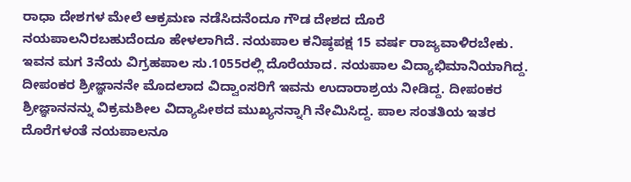ರಾಧಾ ದೇಶಗಳ ಮೇಲೆ ಆಕ್ರಮಣ ನಡೆಸಿದನೆಂದೂ ಗೌಡ ದೇಶದ ದೊರೆ ನಯಪಾಲನಿರಬಹುದೆಂದೂ ಹೇಳಲಾಗಿದೆ. ನಯಪಾಲ ಕನಿಷ್ಠಪಕ್ಷ 15 ವರ್ಷ ರಾಜ್ಯವಾಳಿರಬೇಕು. ಇವನ ಮಗ 3ನೆಯ ವಿಗ್ರಹಪಾಲ ಸು.1055ರಲ್ಲಿ ದೊರೆಯಾದ. ನಯಪಾಲ ವಿದ್ಯಾಭಿಮಾನಿಯಾಗಿದ್ದ. ದೀಪಂಕರ ಶ್ರೀಜ್ಞಾನನೇ ಮೊದಲಾದ ವಿದ್ವಾಂಸರಿಗೆ ಇವನು ಉದಾರಾಶ್ರಯ ನೀಡಿದ್ದ. ದೀಪಂಕರ ಶ್ರೀಜ್ಞಾನನನ್ನು ವಿಕ್ರಮಶೀಲ ವಿದ್ಯಾಪೀಠದ ಮುಖ್ಯನನ್ನಾಗಿ ನೇಮಿಸಿದ್ದ. ಪಾಲ ಸಂತತಿಯ ಇತರ ದೊರೆಗಳಂತೆ ನಯಪಾಲನೂ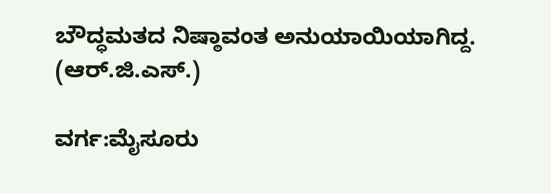ಬೌದ್ಧಮತದ ನಿಷ್ಠಾವಂತ ಅನುಯಾಯಿಯಾಗಿದ್ದ.                      (ಆರ್.ಜಿ.ಎಸ್.)

ವರ್ಗ:ಮೈಸೂರು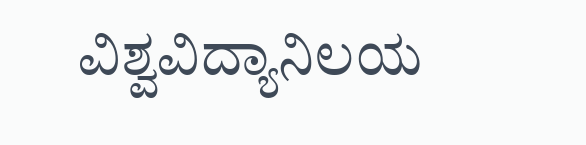ವಿಶ್ವವಿದ್ಯಾನಿಲಯ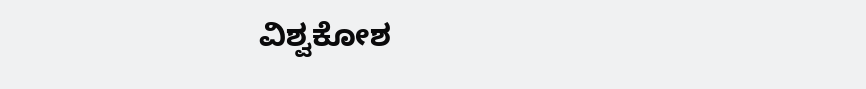ವಿಶ್ವಕೋಶ